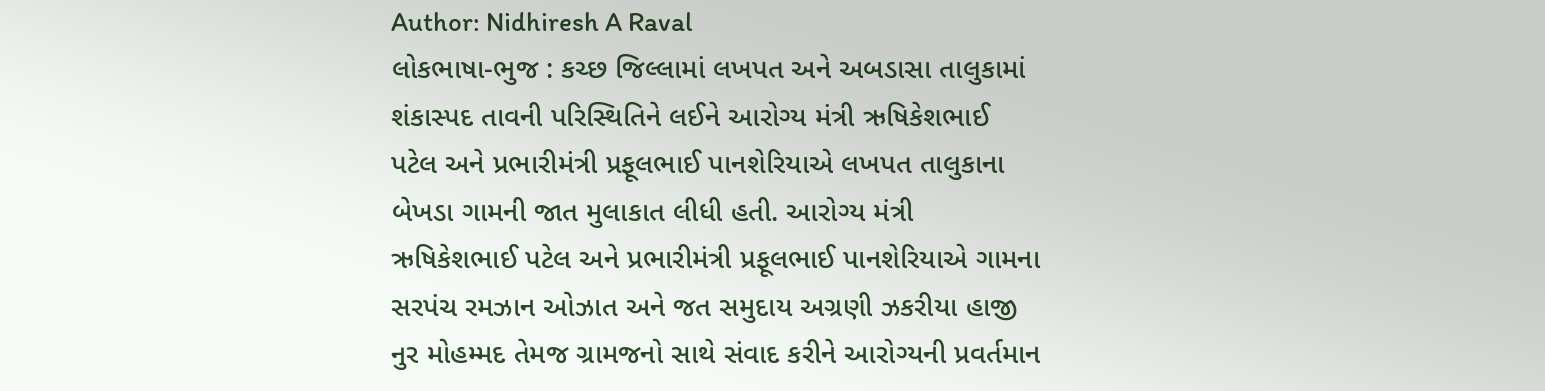Author: Nidhiresh A Raval
લોકભાષા-ભુજ : કચ્છ જિલ્લામાં લખપત અને અબડાસા તાલુકામાં શંકાસ્પદ તાવની પરિસ્થિતિને લઈને આરોગ્ય મંત્રી ઋષિકેશભાઈ પટેલ અને પ્રભારીમંત્રી પ્રફૂલભાઈ પાનશેરિયાએ લખપત તાલુકાના બેખડા ગામની જાત મુલાકાત લીધી હતી. આરોગ્ય મંત્રી ઋષિકેશભાઈ પટેલ અને પ્રભારીમંત્રી પ્રફૂલભાઈ પાનશેરિયાએ ગામના સરપંચ રમઝાન ઓઝાત અને જત સમુદાય અગ્રણી ઝકરીયા હાજી નુર મોહમ્મદ તેમજ ગ્રામજનો સાથે સંવાદ કરીને આરોગ્યની પ્રવર્તમાન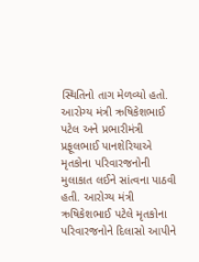સ્થિતિનો તાગ મેળવ્યો હતો. આરોગ્ય મંત્રી ઋષિકેશભાઈ પટેલ અને પ્રભારીમંત્રી પ્રફૂલભાઈ પાનશેરિયાએ મૃતકોના પરિવારજનોની મુલાકાત લઈને સાંત્વના પાઠવી હતી. આરોગ્ય મંત્રી ઋષિકેશભાઈ પટેલે મૃતકોના પરિવારજનોને દિલાસો આપીને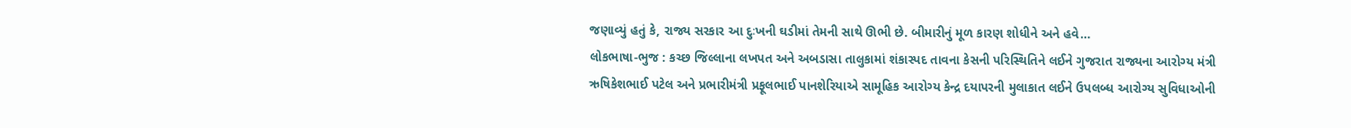જણાવ્યું હતું કે, રાજ્ય સરકાર આ દુઃખની ઘડીમાં તેમની સાથે ઊભી છે. બીમારીનું મૂળ કારણ શોધીને અને હવે…
લોકભાષા-ભુજ : કચ્છ જિલ્લાના લખપત અને અબડાસા તાલુકામાં શંકાસ્પદ તાવના કેસની પરિસ્થિતિને લઈને ગુજરાત રાજ્યના આરોગ્ય મંત્રી ઋષિકેશભાઈ પટેલ અને પ્રભારીમંત્રી પ્રફૂલભાઈ પાનશેરિયાએ સામૂહિક આરોગ્ય કેન્દ્ર દયાપરની મુલાકાત લઈને ઉપલબ્ધ આરોગ્ય સુવિધાઓની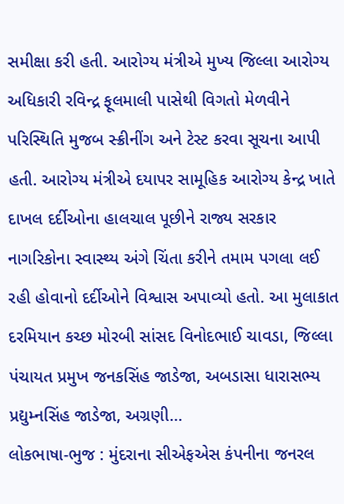સમીક્ષા કરી હતી. આરોગ્ય મંત્રીએ મુખ્ય જિલ્લા આરોગ્ય અધિકારી રવિન્દ્ર ફૂલમાલી પાસેથી વિગતો મેળવીને પરિસ્થિતિ મુજબ સ્ક્રીનીંગ અને ટેસ્ટ કરવા સૂચના આપી હતી. આરોગ્ય મંત્રીએ દયાપર સામૂહિક આરોગ્ય કેન્દ્ર ખાતે દાખલ દર્દીઓના હાલચાલ પૂછીને રાજ્ય સરકાર નાગરિકોના સ્વાસ્થ્ય અંગે ચિંતા કરીને તમામ પગલા લઈ રહી હોવાનો દર્દીઓને વિશ્વાસ અપાવ્યો હતો. આ મુલાકાત દરમિયાન કચ્છ મોરબી સાંસદ વિનોદભાઈ ચાવડા, જિલ્લા પંચાયત પ્રમુખ જનકસિંહ જાડેજા, અબડાસા ધારાસભ્ય પ્રદ્યુમ્નસિંહ જાડેજા, અગ્રણી…
લોકભાષા-ભુજ : મુંદરાના સીએફએસ કંપનીના જનરલ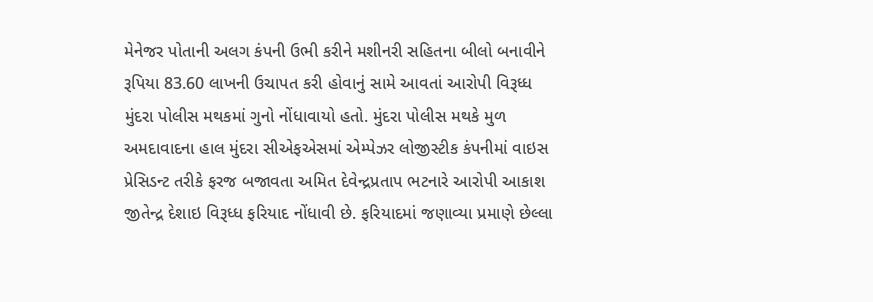મેનેજર પોતાની અલગ કંપની ઉભી કરીને મશીનરી સહિતના બીલો બનાવીને રૂપિયા 83.60 લાખની ઉચાપત કરી હોવાનું સામે આવતાં આરોપી વિરૂધ્ધ મુંદરા પોલીસ મથકમાં ગુનો નોંધાવાયો હતો. મુંદરા પોલીસ મથકે મુળ અમદાવાદના હાલ મુંદરા સીએફએસમાં એમ્પેઝર લોજીસ્ટીક કંપનીમાં વાઇસ પ્રેસિડન્ટ તરીકે ફરજ બજાવતા અમિત દેવેન્દ્રપ્રતાપ ભટનારે આરોપી આકાશ જીતેન્દ્ર દેશાઇ વિરૂધ્ધ ફરિયાદ નોંધાવી છે. ફરિયાદમાં જણાવ્યા પ્રમાણે છેલ્લા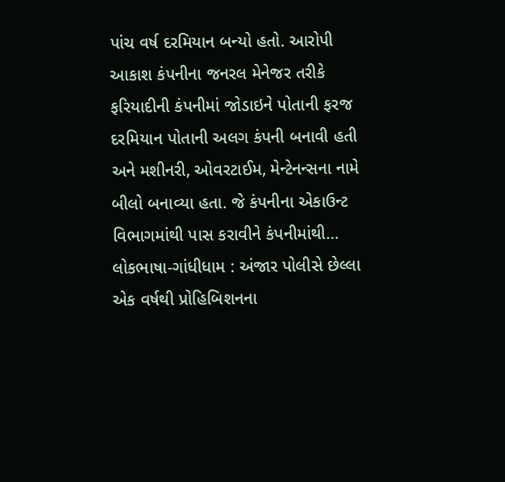પાંચ વર્ષ દરમિયાન બન્યો હતો. આરોપી આકાશ કંપનીના જનરલ મેનેજર તરીકે ફરિયાદીની કંપનીમાં જોડાઇને પોતાની ફરજ દરમિયાન પોતાની અલગ કંપની બનાવી હતી અને મશીનરી, ઓવરટાઈમ, મેન્ટેનન્સના નામે બીલો બનાવ્યા હતા. જે કંપનીના એકાઉન્ટ વિભાગમાંથી પાસ કરાવીને કંપનીમાંથી…
લોકભાષા-ગાંધીધામ : અંજાર પોલીસે છેલ્લા એક વર્ષથી પ્રોહિબિશનના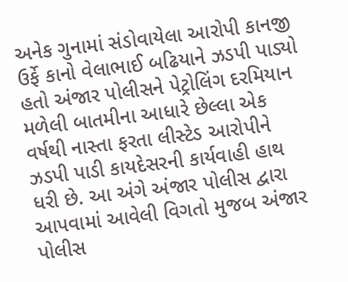અનેક ગુનામાં સંડોવાયેલા આરોપી કાનજી ઉર્ફે કાનો વેલાભાઈ બઢિયાને ઝડપી પાડ્યો હતો અંજાર પોલીસને પેટ્રોલિંગ દરમિયાન મળેલી બાતમીના આધારે છેલ્લા એક વર્ષથી નાસ્તા ફરતા લીસ્ટેડ આરોપીને ઝડપી પાડી કાયદેસરની કાર્યવાહી હાથ ધરી છે. આ અંગે અંજાર પોલીસ દ્વારા આપવામાં આવેલી વિગતો મુજબ અંજાર પોલીસ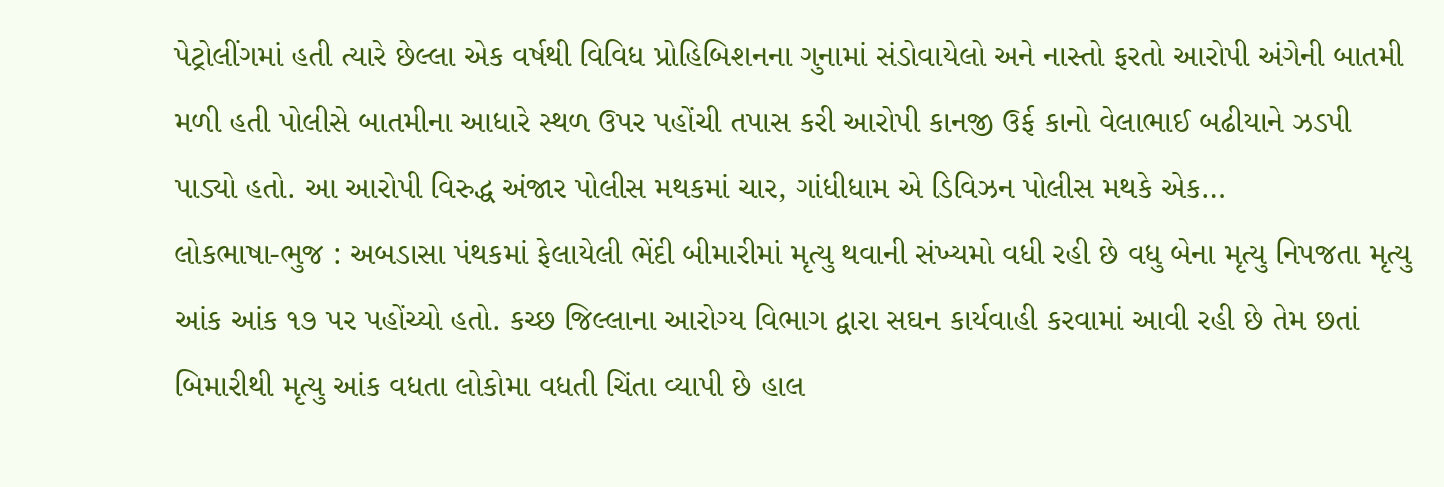પેટ્રોલીંગમાં હતી ત્યારે છેલ્લા એક વર્ષથી વિવિધ પ્રોહિબિશનના ગુનામાં સંડોવાયેલો અને નાસ્તો ફરતો આરોપી અંગેની બાતમી મળી હતી પોલીસે બાતમીના આધારે સ્થળ ઉપર પહોંચી તપાસ કરી આરોપી કાનજી ઉર્ફ કાનો વેલાભાઈ બઢીયાને ઝડપી પાડ્યો હતો. આ આરોપી વિરુદ્ધ અંજાર પોલીસ મથકમાં ચાર, ગાંધીધામ એ ડિવિઝન પોલીસ મથકે એક…
લોકભાષા-ભુજ : અબડાસા પંથકમાં ફેલાયેલી ભેંદી બીમારીમાં મૃત્યુ થવાની સંખ્યમો વધી રહી છે વધુ બેના મૃત્યુ નિપજતા મૃત્યુ આંક આંક ૧૭ પર પહોંચ્યો હતો. કચ્છ જિલ્લાના આરોગ્ય વિભાગ દ્વારા સઘન કાર્યવાહી કરવામાં આવી રહી છે તેમ છતાં બિમારીથી મૃત્યુ આંક વધતા લોકોમા વધતી ચિંતા વ્યાપી છે હાલ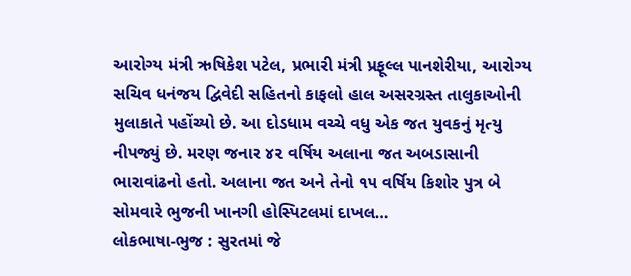આરોગ્ય મંત્રી ઋષિકેશ પટેલ, પ્રભારી મંત્રી પ્રફૂલ્લ પાનશેરીયા, આરોગ્ય સચિવ ધનંજય દ્વિવેદી સહિતનો કાફલો હાલ અસરગ્રસ્ત તાલુકાઓની મુલાકાતે પહોંચ્યો છે. આ દોડધામ વચ્ચે વધુ એક જત યુવકનું મૃત્યુ નીપજ્યું છે. મરણ જનાર ૪૨ વર્ષિય અલાના જત અબડાસાની ભારાવાંઢનો હતો. અલાના જત અને તેનો ૧૫ વર્ષિય કિશોર પુત્ર બે સોમવારે ભુજની ખાનગી હોસ્પિટલમાં દાખલ…
લોકભાષા-ભુજ : સુરતમાં જે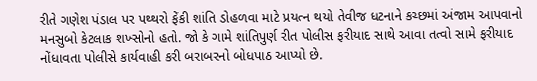રીતે ગણેશ પંડાલ પર પથ્થરો ફેંકી શાંતિ ડોહળવા માટે પ્રયત્ન થયો તેવીજ ધટનાને કચ્છમાં અંજામ આપવાનો મનસુબો કેટલાક શખ્સોનો હતો. જો કે ગામે શાંતિપુર્ણ રીત પોલીસ ફરીયાદ સાથે આવા તત્વો સામે ફરીયાદ નોંધાવતા પોલીસે કાર્યવાહી કરી બરાબરનો બોધપાઠ આપ્યો છે.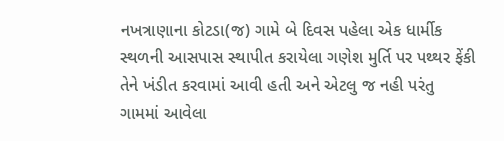નખત્રાણાના કોટડા(જ) ગામે બે દિવસ પહેલા એક ધાર્મીક સ્થળની આસપાસ સ્થાપીત કરાયેલા ગણેશ મુર્તિ પર પથ્થર ફેંકી તેને ખંડીત કરવામાં આવી હતી અને એટલુ જ નહી પરંતુ ગામમાં આવેલા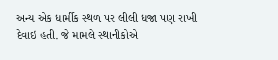અન્ય એક ધાર્મીક સ્થળ પર લીલી ધજા પણ રાખી દેવાઇ હતી. જે મામલે સ્થાનીકોએ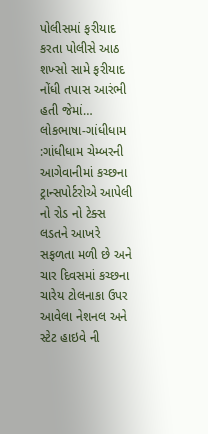પોલીસમાં ફરીયાદ કરતા પોલીસે આઠ શખ્સો સામે ફરીયાદ નોંધી તપાસ આરંભી હતી જેમાં…
લોકભાષા-ગાંધીધામ :ગાંધીધામ ચેમ્બરની આગેવાનીમાં કચ્છના ટ્રાન્સપોર્ટરોએ આપેલી નો રોડ નો ટેક્સ લડતને આખરે સફળતા મળી છે અને ચાર દિવસમાં કચ્છના ચારેય ટોલનાકા ઉપર આવેલા નેશનલ અને સ્ટેટ હાઇવે ની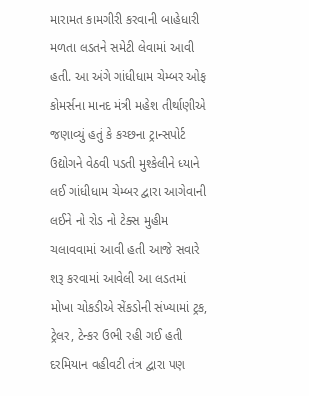મારામત કામગીરી કરવાની બાહેધારી મળતા લડતને સમેટી લેવામાં આવી હતી. આ અંગે ગાંધીધામ ચેમ્બર ઓફ કોમર્સના માનદ મંત્રી મહેશ તીર્થાણીએ જણાવ્યું હતું કે કચ્છના ટ્રાન્સપોર્ટ ઉદ્યોગને વેઠવી પડતી મુશ્કેલીને ધ્યાને લઈ ગાંધીધામ ચેમ્બર દ્વારા આગેવાની લઈને નો રોડ નો ટેક્સ મુહીમ ચલાવવામાં આવી હતી આજે સવારે શરૂ કરવામાં આવેલી આ લડતમાં મોખા ચોકડીએ સેંકડોની સંખ્યામાં ટ્રક, ટ્રેલર, ટેન્કર ઉભી રહી ગઈ હતી દરમિયાન વહીવટી તંત્ર દ્વારા પણ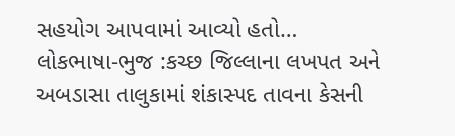સહયોગ આપવામાં આવ્યો હતો…
લોકભાષા-ભુજ :કચ્છ જિલ્લાના લખપત અને અબડાસા તાલુકામાં શંકાસ્પદ તાવના કેસની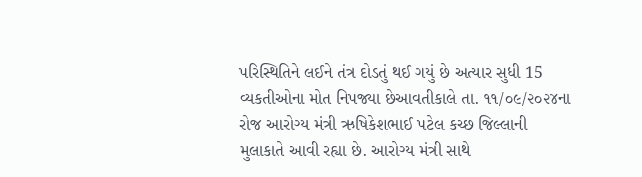પરિસ્થિતિને લઈને તંત્ર દોડતું થઈ ગયું છે અત્યાર સુધી 15 વ્યકતીઓના મોત નિપજ્યા છેઆવતીકાલે તા. ૧૧/૦૯/૨૦૨૪ના રોજ આરોગ્ય મંત્રી ઋષિકેશભાઈ પટેલ કચ્છ જિલ્લાની મુલાકાતે આવી રહ્યા છે. આરોગ્ય મંત્રી સાથે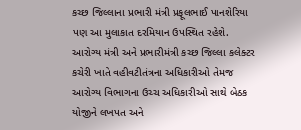કચ્છ જિલ્લાના પ્રભારી મંત્રી પ્રફૂલભાઈ પાનશેરિયા પણ આ મુલાકાત દરમિયાન ઉપસ્થિત રહેશે. આરોગ્ય મંત્રી અને પ્રભારીમંત્રી કચ્છ જિલ્લા કલેક્ટર કચેરી ખાતે વહીવટીતંત્રના અધિકારીઓ તેમજ આરોગ્ય વિભાગના ઉચ્ચ અધિકારીઓ સાથે બેઠક યોજીને લખપત અને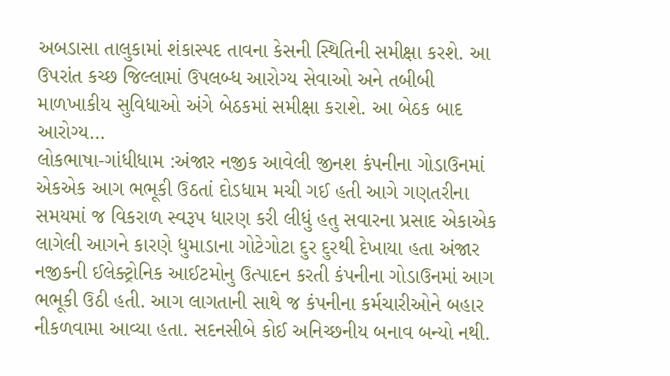અબડાસા તાલુકામાં શંકાસ્પદ તાવના કેસની સ્થિતિની સમીક્ષા કરશે. આ ઉપરાંત કચ્છ જિલ્લામાં ઉપલબ્ધ આરોગ્ય સેવાઓ અને તબીબી માળખાકીય સુવિધાઓ અંગે બેઠકમાં સમીક્ષા કરાશે. આ બેઠક બાદ આરોગ્ય…
લોકભાષા-ગાંધીધામ :અંજાર નજીક આવેલી જીનશ કંપનીના ગોડાઉનમાં એકએક આગ ભભૂકી ઉઠતાં દોડધામ મચી ગઈ હતી આગે ગણતરીના સમયમાં જ વિકરાળ સ્વરૂપ ધારણ કરી લીધું હતુ સવારના પ્રસાદ એકાએક લાગેલી આગને કારણે ધુમાડાના ગોટેગોટા દુર દુરથી દેખાયા હતા અંજાર નજીકની ઈલેક્ટ્રોનિક આઈટમોનુ ઉત્પાદન કરતી કંપનીના ગોડાઉનમાં આગ ભભૂકી ઉઠી હતી. આગ લાગતાની સાથે જ કંપનીના કર્મચારીઓને બહાર નીકળવામા આવ્યા હતા. સદનસીબે કોઈ અનિચ્છનીય બનાવ બન્યો નથી.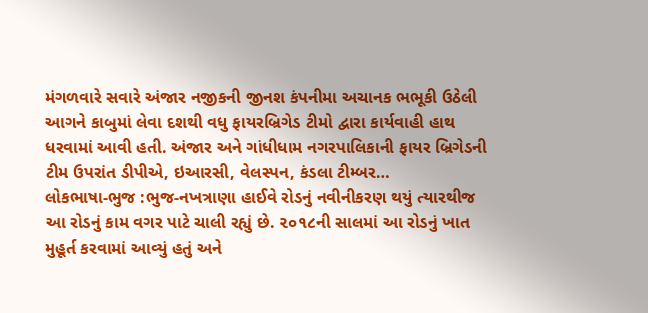મંગળવારે સવારે અંજાર નજીકની જીનશ કંપનીમા અચાનક ભભૂકી ઉઠેલી આગને કાબુમાં લેવા દશથી વધુ ફાયરબ્રિગેડ ટીમો દ્વારા કાર્યવાહી હાથ ધરવામાં આવી હતી. અંજાર અને ગાંધીધામ નગરપાલિકાની ફાયર બ્રિગેડની ટીમ ઉપરાંત ડીપીએ, ઇઆરસી, વેલસ્પન, કંડલા ટીમ્બર…
લોકભાષા-ભુજ :ભુજ-નખત્રાણા હાઈવે રોડનું નવીનીકરણ થયું ત્યારથીજ આ રોડનું કામ વગર પાટે ચાલી રહ્યું છે. ૨૦૧૮ની સાલમાં આ રોડનું ખાત મુહૂર્ત કરવામાં આવ્યું હતું અને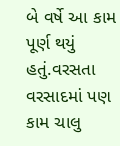બે વર્ષે આ કામ પૂર્ણ થયું હતું.વરસતા વરસાદમાં પણ કામ ચાલુ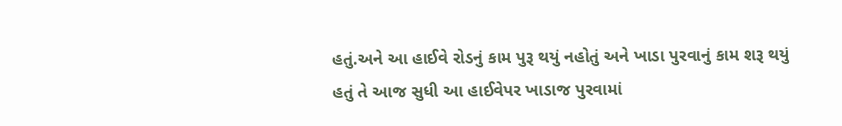હતું.અને આ હાઈવે રોડનું કામ પુરૂ થયું નહોતું અને ખાડા પુરવાનું કામ શરૂ થયું હતું તે આજ સુધી આ હાઈવેપર ખાડાજ પુરવામાં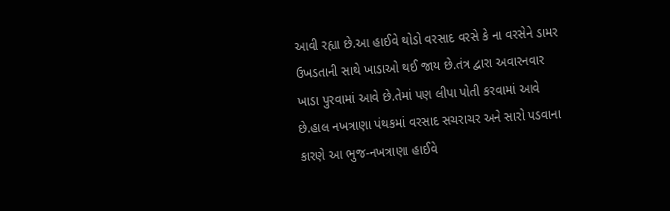આવી રહ્યા છે.આ હાઈવે થોડો વરસાદ વરસે કે ના વરસેને ડામર ઉખડતાની સાથે ખાડાઓ થઈ જાય છે.તંત્ર દ્વારા અવારનવાર ખાડા પુરવામાં આવે છે.તેમાં પણ લીપા પોતી કરવામાં આવે છે.હાલ નખત્રાણા પંથકમાં વરસાદ સચરાચર અને સારો પડવાના કારણે આ ભુજ-નખત્રાણા હાઈવે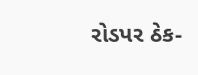રોડપર ઠેક-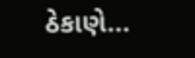ઠેકાણે…